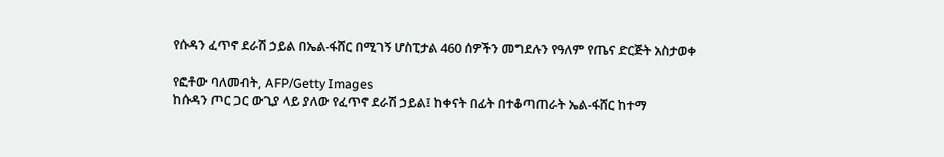የሱዳን ፈጥኖ ደራሽ ኃይል በኤል-ፋሸር በሚገኝ ሆስፒታል 460 ሰዎችን መግደሉን የዓለም የጤና ድርጅት አስታወቀ

የፎቶው ባለመብት, AFP/Getty Images
ከሱዳን ጦር ጋር ውጊያ ላይ ያለው የፈጥኖ ደራሽ ኃይል፤ ከቀናት በፊት በተቆጣጠራት ኤል-ፋሸር ከተማ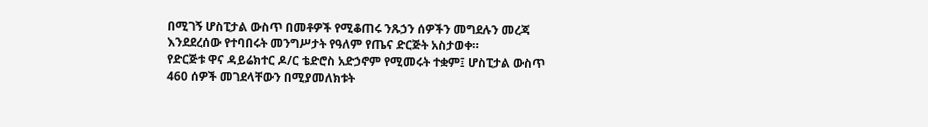በሚገኝ ሆስፒታል ውስጥ በመቶዎች የሚቆጠሩ ንጹኃን ሰዎችን መግደሉን መረጃ እንደደረሰው የተባበሩት መንግሥታት የዓለም የጤና ድርጅት አስታወቀ።
የድርጅቱ ዋና ዳይሬክተር ዶ/ር ቴድሮስ አድኃኖም የሚመሩት ተቋም፤ ሆስፒታል ውስጥ 460 ሰዎች መገደላቸውን በሚያመለክቱት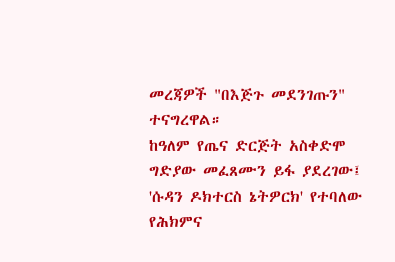መረጃዎች "በእጅጉ መደንገጡን" ተናግረዋል።
ከዓለም የጤና ድርጅት አስቀድሞ ግድያው መፈጸሙን ይፋ ያደረገው፤ 'ሱዳን ዶክተርስ ኔትዎርክ' የተባለው የሕክምና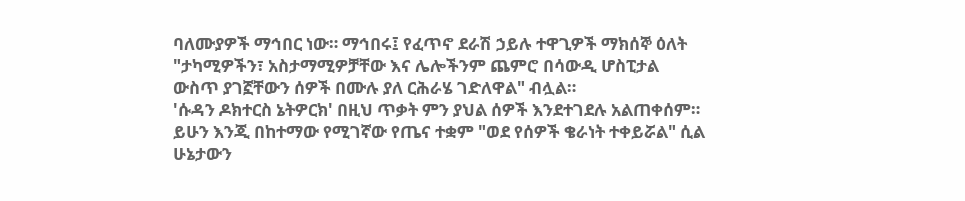ባለሙያዎች ማኅበር ነው። ማኅበሩ፤ የፈጥኖ ደራሽ ኃይሉ ተዋጊዎች ማክሰኞ ዕለት "ታካሚዎችን፣ አስታማሚዎቻቸው እና ሌሎችንም ጨምሮ በሳውዲ ሆስፒታል ውስጥ ያገኟቸውን ሰዎች በሙሉ ያለ ርሕራሄ ገድለዋል" ብሏል።
'ሱዳን ዶክተርስ ኔትዎርክ' በዚህ ጥቃት ምን ያህል ሰዎች እንደተገደሉ አልጠቀሰም። ይሁን እንጂ በከተማው የሚገኛው የጤና ተቋም "ወደ የሰዎች ቄራነት ተቀይሯል" ሲል ሁኔታውን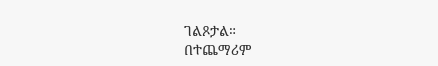ገልጾታል።
በተጨማሪም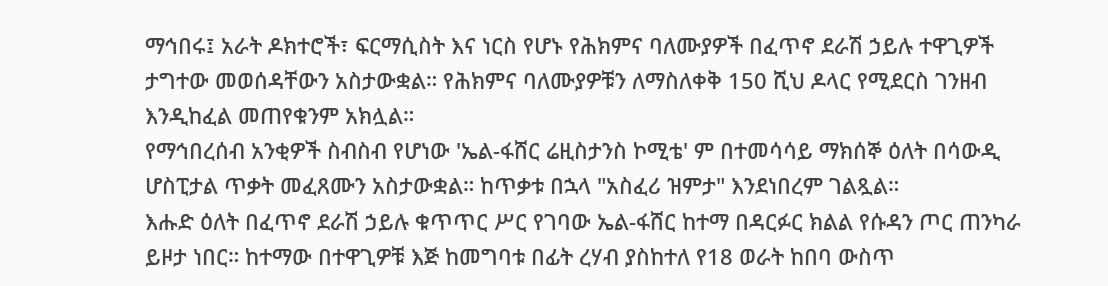ማኅበሩ፤ አራት ዶክተሮች፣ ፍርማሲስት እና ነርስ የሆኑ የሕክምና ባለሙያዎች በፈጥኖ ደራሽ ኃይሉ ተዋጊዎች ታግተው መወሰዳቸውን አስታውቋል። የሕክምና ባለሙያዎቹን ለማስለቀቅ 150 ሺህ ዶላር የሚደርስ ገንዘብ እንዲከፈል መጠየቁንም አክሏል።
የማኅበረሰብ አንቂዎች ስብስብ የሆነው 'ኤል-ፋሸር ሬዚስታንስ ኮሚቴ' ም በተመሳሳይ ማክሰኞ ዕለት በሳውዲ ሆስፒታል ጥቃት መፈጸሙን አስታውቋል። ከጥቃቱ በኋላ "አስፈሪ ዝምታ" እንደነበረም ገልጿል።
እሑድ ዕለት በፈጥኖ ደራሽ ኃይሉ ቁጥጥር ሥር የገባው ኤል-ፋሸር ከተማ በዳርፉር ክልል የሱዳን ጦር ጠንካራ ይዞታ ነበር። ከተማው በተዋጊዎቹ እጅ ከመግባቱ በፊት ረሃብ ያስከተለ የ18 ወራት ከበባ ውስጥ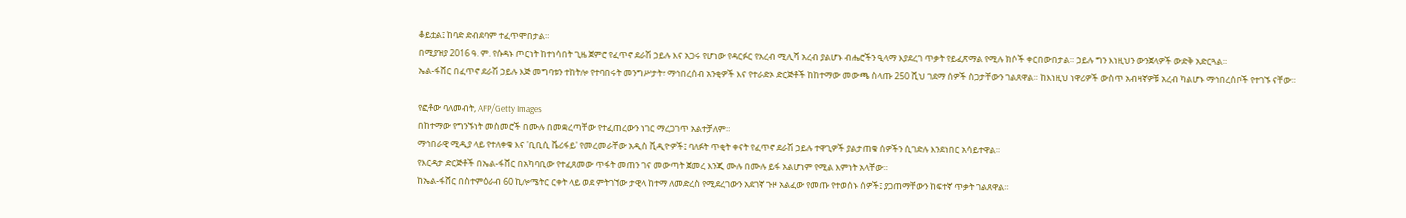ቆይቷል፤ ከባድ ድብደባም ተፈጥሞበታል።
በሚያዝያ 2016 ዓ. ም. የሱዳኑ ጦርነት ከተነሳበት ጊዜ ጀምሮ የፈጥኖ ደራሽ ኃይሉ እና አጋሩ የሆነው የዳርፉር የአረብ ሚሊሻ አረብ ያልሆኑ ብሔሮችን ዒላማ እያደረገ ጥቃት የይፈጽማል የሚሉ ክሶች ቀርበውበታል። ኃይሉ ግን እነዚህን ውንጀላዎች ውድቅ አድርጓል።
ኤል-ፋሸር በፈጥኖ ደራሽ ኃይሉ እጅ መግባቱን ተከትሎ የተባበሩት መንግሥታት፣ ማኅበረሰብ አንቂዎች እና የተራድኦ ድርጅቶች ከከተማው መውጫ ስላጡ 250 ሺህ ገደማ ሰዎች ስጋታቸውን ገልጸዋል። ከእነዚህ ነዋሪዎች ውስጥ አብዛኛዎቹ አረብ ካልሆኑ ማኅበረሰቦች የተገኙ ናቸው።

የፎቶው ባለመብት, AFP/Getty Images
በከተማው የግንኙነት መስመሮች በሙሉ በመቋረጣቸው የተፈጠረውን ነገር ማረጋገጥ አልተቻለም።
ማኅበራዊ ሚዲያ ላይ የተለቀቁ እና 'ቢቢሲ ቬሪፋይ' የመረመራቸው አዲስ ቪዲዮዎች፤ ባለፉት ጥቂት ቀናት የፈጥኖ ደራሽ ኃይሉ ተዋጊዎች ያልታጠቁ ሰዎችን ሲገድሉ እንደነበር አሳይተዋል።
የእርዳታ ድርጅቶች በኤል-ፋሸር በአካባቢው የተፈጸመው ጥፋት መጠን ገና መውጣት ጀመረ እንጂ ሙሉ በሙሉ ይፋ አልሆነም የሚል እምነት አላቸው።
ከኤል-ፋሸር በስተምዕራብ 60 ኪሎሜትር ርቀት ላይ ወደ ምትገኘው ታዊላ ከተማ ለመድረስ የሚደረገውን አደገኛ ጉዞ አልፈው የመጡ የተወሰኑ ሰዎች፤ ያጋጠማቸውን ከፍተኛ ጥቃት ገልጸዋል።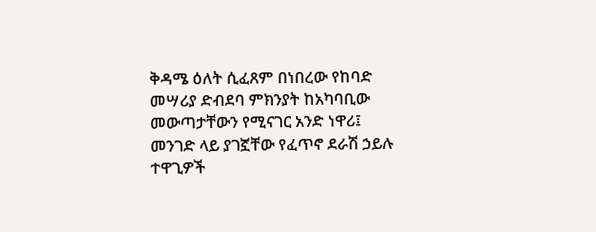ቅዳሜ ዕለት ሲፈጸም በነበረው የከባድ መሣሪያ ድብደባ ምክንያት ከአካባቢው መውጣታቸውን የሚናገር አንድ ነዋሪ፤ መንገድ ላይ ያገኟቸው የፈጥኖ ደራሽ ኃይሉ ተዋጊዎች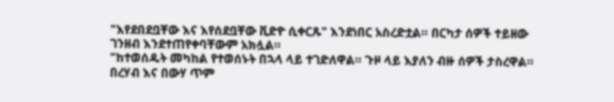"እየደበደቧቸው እና እየሰደቧቸው ቪድዮ ሲቀርጹ" እንደነበር አስረድቷል። በርካታ ሰዎች ተይዘው ገንዘብ እንደተጠየቀባቸውም አክሏል።
"ከተወሰዱት መካከል የተወሰኑት በኋላ ላይ ተገድለዋል። ጉዞ ላይ እያለን ብዙ ሰዎች ታስረዋል። በረሃብ እና በውሃ ጥም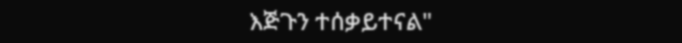እጅጉን ተሰቃይተናል"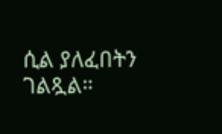ሲል ያለፈበትን ገልጿል።